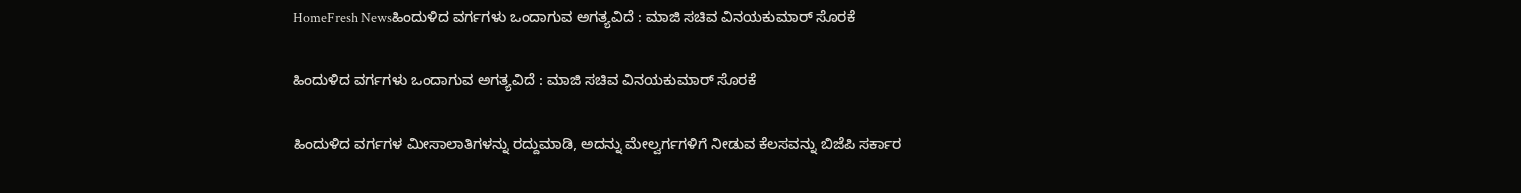HomeFresh Newsಹಿಂದುಳಿದ ವರ್ಗಗಳು ಒಂದಾಗುವ ಅಗತ್ಯವಿದೆ : ಮಾಜಿ ಸಚಿವ ವಿನಯಕುಮಾರ್ ಸೊರಕೆ

ಹಿಂದುಳಿದ ವರ್ಗಗಳು ಒಂದಾಗುವ ಅಗತ್ಯವಿದೆ : ಮಾಜಿ ಸಚಿವ ವಿನಯಕುಮಾರ್ ಸೊರಕೆ

ಹಿಂದುಳಿದ ವರ್ಗಗಳ ಮೀಸಾಲಾತಿಗಳನ್ನು ರದ್ದುಮಾಡಿ, ಅದನ್ನು ಮೇಲ್ವರ್ಗಗಳಿಗೆ ನೀಡುವ ಕೆಲಸವನ್ನು ಬಿಜೆಪಿ ಸರ್ಕಾರ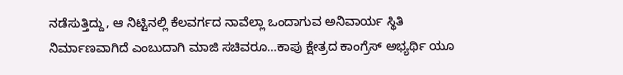ನಡೆಸುತ್ತಿದ್ದು, ಆ ನಿಟ್ಟಿನಲ್ಲಿ ಕೆಲವರ್ಗದ ನಾವೆಲ್ಲಾ ಒಂದಾಗುವ ಅನಿವಾರ್ಯ ಸ್ಥಿತಿ ನಿರ್ಮಾಣವಾಗಿದೆ ಎಂಬುದಾಗಿ ಮಾಜಿ ಸಚಿವರೂ…ಕಾಪು ಕ್ಷೇತ್ರದ ಕಾಂಗ್ರೆಸ್ ಅಭ್ಯರ್ಥಿ ಯೂ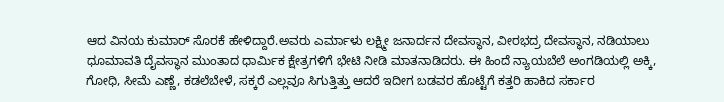ಆದ ವಿನಯ ಕುಮಾರ್ ಸೊರಕೆ ಹೇಳಿದ್ದಾರೆ.ಅವರು ಎರ್ಮಾಳು ಲಕ್ಷ್ಮೀ ಜನಾರ್ದನ ದೇವಸ್ಥಾನ, ವೀರಭದ್ರ ದೇವಸ್ಥಾನ, ನಡಿಯಾಲು ಧೂಮಾವತಿ ದೈವಸ್ಥಾನ ಮುಂತಾದ ಧಾರ್ಮಿಕ ಕ್ಷೇತ್ರಗಳಿಗೆ ಭೇಟಿ ನೀಡಿ ಮಾತನಾಡಿದರು. ಈ ಹಿಂದೆ ನ್ಯಾಯಬೆಲೆ ಅಂಗಡಿಯಲ್ಲಿ ಅಕ್ಕಿ, ಗೋಧಿ, ಸೀಮೆ ಎಣ್ಣೆ, ಕಡಲೆಬೇಳೆ, ಸಕ್ಕರೆ ಎಲ್ಲವೂ ಸಿಗುತ್ತಿತ್ತು ಆದರೆ ಇದೀಗ ಬಡವರ ಹೊಟ್ಟೆಗೆ ಕತ್ತರಿ ಹಾಕಿದ ಸರ್ಕಾರ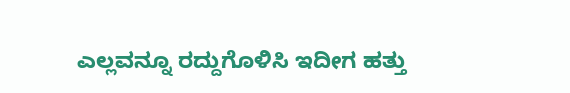ಎಲ್ಲವನ್ನೂ ರದ್ದುಗೊಳಿಸಿ ಇದೀಗ ಹತ್ತು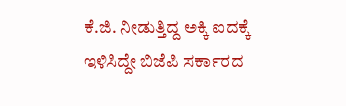ಕೆ.ಜಿ. ನೀಡುತ್ತಿದ್ದ ಅಕ್ಕಿ ಐದಕ್ಕೆ ಇಳಿಸಿದ್ದೇ ಬಿಜೆಪಿ ಸರ್ಕಾರದ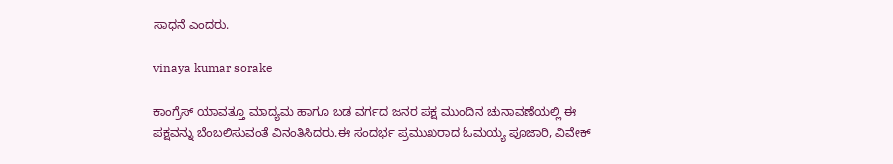ಸಾಧನೆ ಎಂದರು.

vinaya kumar sorake

ಕಾಂಗ್ರೆಸ್ ಯಾವತ್ತೂ ಮಾದ್ಯಮ ಹಾಗೂ ಬಡ ವರ್ಗದ ಜನರ ಪಕ್ಷ ಮುಂದಿನ ಚುನಾವಣೆಯಲ್ಲಿ ಈ ಪಕ್ಷವನ್ನು ಬೆಂಬಲಿಸುವಂತೆ ವಿನಂತಿಸಿದರು.ಈ ಸಂದರ್ಭ ಪ್ರಮುಖರಾದ ಓಮಯ್ಯ ಪೂಜಾರಿ, ವಿವೇಕ್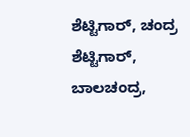ಶೆಟ್ಟಿಗಾರ್, ಚಂದ್ರ ಶೆಟ್ಟಿಗಾರ್, ಬಾಲಚಂದ್ರ,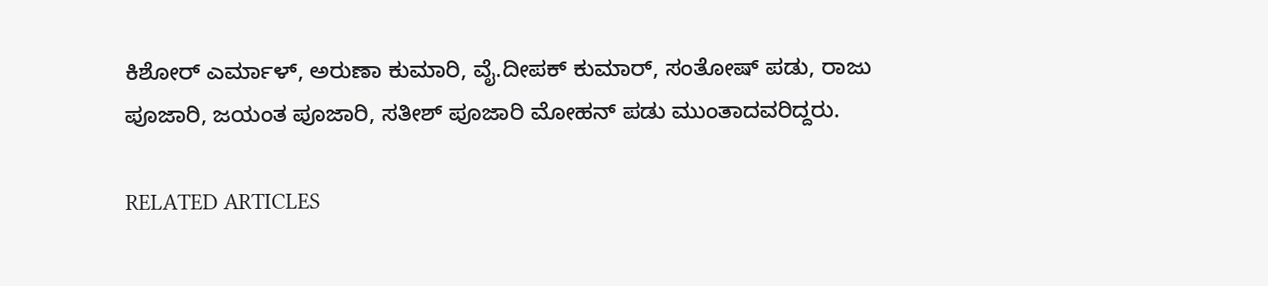ಕಿಶೋರ್ ಎರ್ಮಾಳ್, ಅರುಣಾ ಕುಮಾರಿ, ವೈ.ದೀಪಕ್ ಕುಮಾರ್, ಸಂತೋಷ್ ಪಡು, ರಾಜು ಪೂಜಾರಿ, ಜಯಂತ ಪೂಜಾರಿ, ಸತೀಶ್ ಪೂಜಾರಿ ಮೋಹನ್ ಪಡು ಮುಂತಾದವರಿದ್ದರು.

RELATED ARTICLES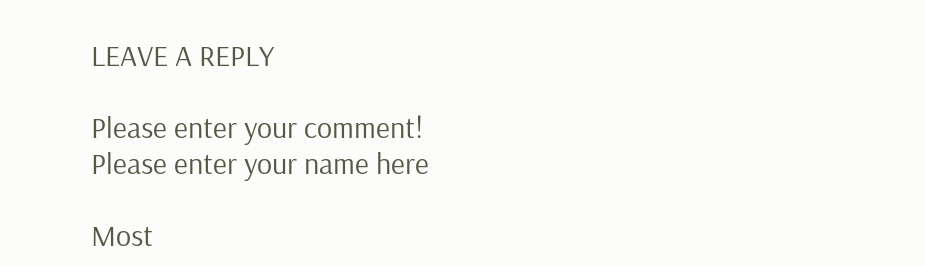LEAVE A REPLY

Please enter your comment!
Please enter your name here

Most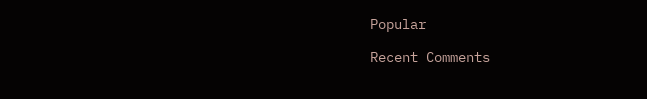Popular

Recent Comments